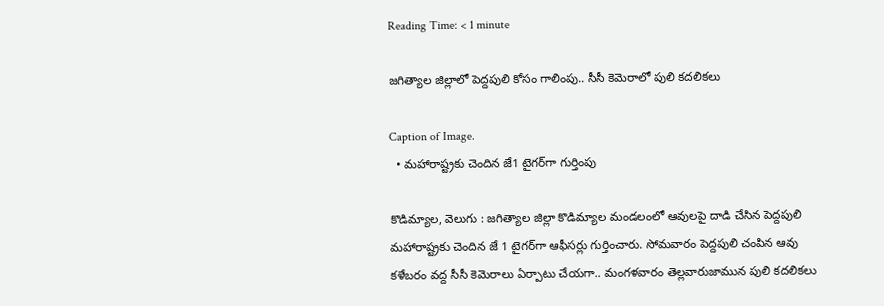Reading Time: < 1 minute

జగిత్యాల జిల్లాలో పెద్దపులి కోసం గాలింపు.. సీసీ కెమెరాలో పులి కదలికలు

Caption of Image.
  • మహారాష్ట్రకు చెందిన జే1 టైగర్‌‌‌‌గా గుర్తింపు

కొడిమ్యాల, వెలుగు : జగిత్యాల జిల్లా కొడిమ్యాల మండలంలో ఆవులపై దాడి చేసిన పెద్దపులి మహారాష్ట్రకు చెందిన జే 1 టైగర్‌‌‌‌గా ఆఫీసర్లు గుర్తించారు. సోమవారం పెద్దపులి చంపిన ఆవు కళేబరం వద్ద సీసీ కెమెరాలు ఏర్పాటు చేయగా.. మంగళవారం తెల్లవారుజామున పులి కదలికలు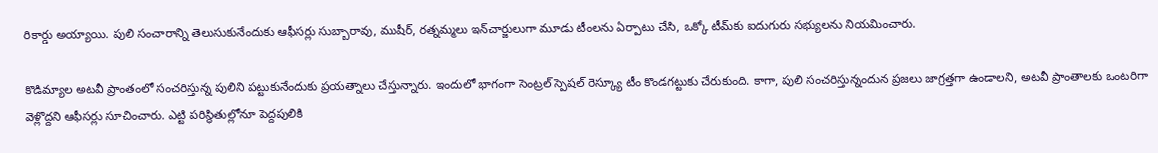రికార్డు అయ్యాయి. పులి సంచారాన్ని తెలుసుకునేందుకు ఆఫీసర్లు సుబ్బారావు, ముషీర్, రత్నమ్మలు ఇన్‌‌‌‌చార్జులుగా మూడు టీంలను ఏర్పాటు చేసి, ఒక్కో టీమ్‌‌‌‌కు ఐదుగురు సభ్యులను నియమించారు.

కొడిమ్యాల అటవీ ప్రాంతంలో సంచరిస్తున్న పులిని పట్టుకునేందుకు ప్రయత్నాలు చేస్తున్నారు. ఇందులో భాగంగా సెంట్రల్‌‌‌‌ స్పెషల్ రెస్క్యూ టీం కొండగట్టుకు చేరుకుంది. కాగా, పులి సంచరిస్తున్నందున ప్రజలు జాగ్రత్తగా ఉండాలని, అటవీ ప్రాంతాలకు ఒంటరిగా వెళ్లొద్దని ఆఫీసర్లు సూచించారు. ఎట్టి పరిస్థితుల్లోనూ పెద్దపులికి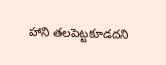హాని తలపెట్టకూడదని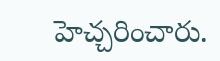హెచ్చరించారు.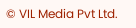© VIL Media Pvt Ltd.